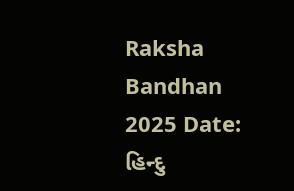Raksha Bandhan 2025 Date: હિન્દુ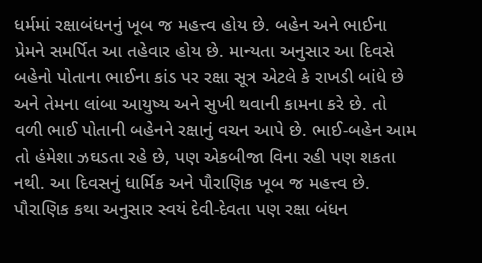ધર્મમાં રક્ષાબંધનનું ખૂબ જ મહત્ત્વ હોય છે. બહેન અને ભાઈના પ્રેમને સમર્પિત આ તહેવાર હોય છે. માન્યતા અનુસાર આ દિવસે બહેનો પોતાના ભાઈના કાંડ પર રક્ષા સૂત્ર એટલે કે રાખડી બાંધે છે અને તેમના લાંબા આયુષ્ય અને સુખી થવાની કામના કરે છે. તો વળી ભાઈ પોતાની બહેનને રક્ષાનું વચન આપે છે. ભાઈ-બહેન આમ તો હંમેશા ઝઘડતા રહે છે, પણ એકબીજા વિના રહી પણ શકતા નથી. આ દિવસનું ધાર્મિક અને પૌરાણિક ખૂબ જ મહત્ત્વ છે. પૌરાણિક કથા અનુસાર સ્વયં દેવી-દેવતા પણ રક્ષા બંધન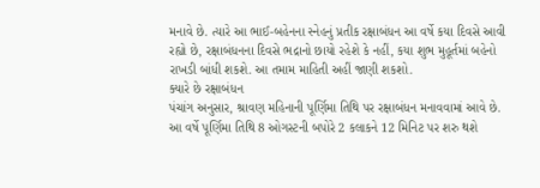મનાવે છે. ત્યારે આ ભાઈ-બહેનના સ્નેહનું પ્રતીક રક્ષાબંધન આ વર્ષે કયા દિવસે આવી રહ્યો છે, રક્ષાબંધનના દિવસે ભદ્રાનો છાયો રહેશે કે નહીં, કયા શુભ મુહૂર્તમાં બહેનો રાખડી બાંધી શકશે. આ તમામ માહિતી અહીં જાણી શકશો.
ક્યારે છે રક્ષાબંધન
પંચાંગ અનુસાર, શ્રાવણ મહિનાની પૂર્ણિમા તિથિ પર રક્ષાબંધન મનાવવામાં આવે છે. આ વર્ષે પૂર્ણિમા તિથિ 8 ઓગસ્ટની બપોરે 2 કલાકને 12 મિનિટ પર શરુ થશે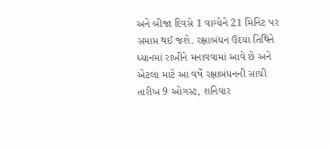અને બીજા દિવસે 1 વાગ્યેને 21 મિનિટ પર સમાપ્ત થઈ જશે. રક્ષાબંધન ઉદયા તિથિને ધ્યાનમાં રાખીને મનાવવામાં આવે છે અને એટલા માટે આ વર્ષે રક્ષાબંધનની સાચી તારીખ 9 ઓગસ્ટ, શનિવાર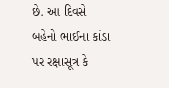છે. આ દિવસે બહેનો ભાઈના કાંડા પર રક્ષાસૂત્ર કે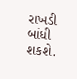રાખડી બાંધી શકશે.